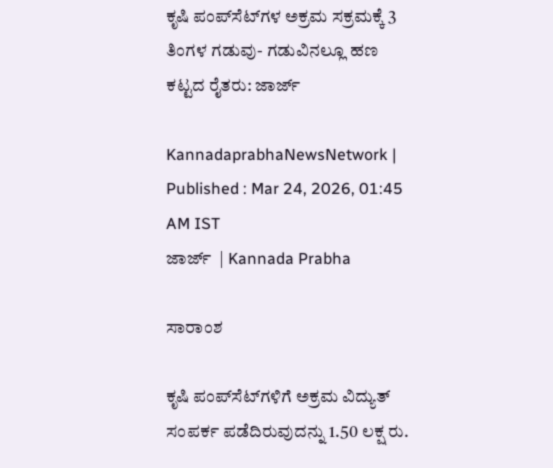ಕೃಷಿ ಪಂಪ್‌ಸೆಟ್‌ಗಳ ಅಕ್ರಮ ಸಕ್ರಮಕ್ಕೆ 3 ತಿಂಗಳ ಗಡುವು- ಗಡುವಿನಲ್ಲೂ ಹಣ ಕಟ್ಟದ ರೈತರು: ಜಾರ್ಜ್‌

KannadaprabhaNewsNetwork |
Published : Mar 24, 2026, 01:45 AM IST
ಜಾರ್ಜ್‌  | Kannada Prabha

ಸಾರಾಂಶ

ಕೃಷಿ ಪಂಪ್‌ಸೆಟ್‌ಗಳಿಗೆ ಅಕ್ರಮ ವಿದ್ಯುತ್‌ ಸಂಪರ್ಕ ಪಡೆದಿರುವುದನ್ನು 1.50 ಲಕ್ಷ ರು.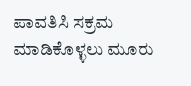ಪಾವತಿಸಿ ಸಕ್ರಮ ಮಾಡಿಕೊಳ್ಳಲು ಮೂರು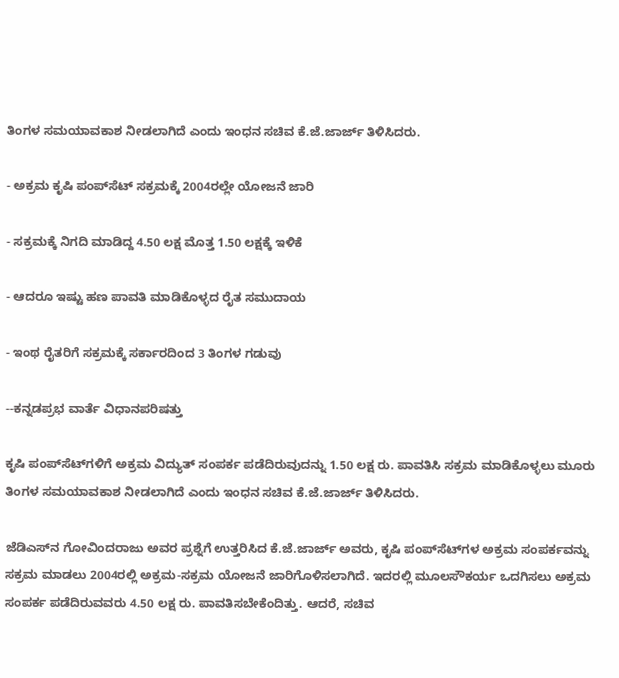ತಿಂಗಳ ಸಮಯಾವಕಾಶ ನೀಡಲಾಗಿದೆ ಎಂದು ಇಂಧನ ಸಚಿವ ಕೆ.ಜೆ.ಜಾರ್ಜ್‌ ತಿಳಿಸಿದರು.

- ಅಕ್ರಮ ಕೃಷಿ ಪಂಪ್‌ಸೆಟ್‌ ಸಕ್ರಮಕ್ಕೆ 2004ರಲ್ಲೇ ಯೋಜನೆ ಜಾರಿ

- ಸಕ್ರಮಕ್ಕೆ ನಿಗದಿ ಮಾಡಿದ್ದ 4.50 ಲಕ್ಷ ಮೊತ್ತ 1.50 ಲಕ್ಷಕ್ಕೆ ಇಳಿಕೆ

- ಆದರೂ ಇಷ್ಟು ಹಣ ಪಾವತಿ ಮಾಡಿಕೊಳ್ಳದ ರೈತ ಸಮುದಾಯ

- ಇಂಥ ರೈತರಿಗೆ ಸಕ್ರಮಕ್ಕೆ ಸರ್ಕಾರದಿಂದ 3 ತಿಂಗಳ ಗಡುವು

--ಕನ್ನಡಪ್ರಭ ವಾರ್ತೆ ವಿಧಾನಪರಿಷತ್ತು

ಕೃಷಿ ಪಂಪ್‌ಸೆಟ್‌ಗಳಿಗೆ ಅಕ್ರಮ ವಿದ್ಯುತ್‌ ಸಂಪರ್ಕ ಪಡೆದಿರುವುದನ್ನು 1.50 ಲಕ್ಷ ರು. ಪಾವತಿಸಿ ಸಕ್ರಮ ಮಾಡಿಕೊಳ್ಳಲು ಮೂರು ತಿಂಗಳ ಸಮಯಾವಕಾಶ ನೀಡಲಾಗಿದೆ ಎಂದು ಇಂಧನ ಸಚಿವ ಕೆ.ಜೆ.ಜಾರ್ಜ್‌ ತಿಳಿಸಿದರು.

ಜೆಡಿಎಸ್‌ನ ಗೋವಿಂದರಾಜು ಅವರ ಪ್ರಶ್ನೆಗೆ ಉತ್ತರಿಸಿದ ಕೆ.ಜೆ.ಜಾರ್ಜ್‌ ಅವರು, ಕೃಷಿ ಪಂಪ್‌ಸೆಟ್‌ಗಳ ಅಕ್ರಮ ಸಂಪರ್ಕವನ್ನು ಸಕ್ರಮ ಮಾಡಲು 2004ರಲ್ಲಿ ಅಕ್ರಮ-ಸಕ್ರಮ ಯೋಜನೆ ಜಾರಿಗೊಳಿಸಲಾಗಿದೆ. ಇದರಲ್ಲಿ ಮೂಲಸೌಕರ್ಯ ಒದಗಿಸಲು ಅಕ್ರಮ ಸಂಪರ್ಕ ಪಡೆದಿರುವವರು 4.50 ಲಕ್ಷ ರು. ಪಾವತಿಸಬೇಕೆಂದಿತ್ತು. ಆದರೆ, ಸಚಿವ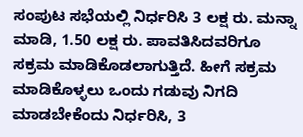ಸಂಪುಟ ಸಭೆಯಲ್ಲಿ ನಿರ್ಧರಿಸಿ 3 ಲಕ್ಷ ರು. ಮನ್ನಾ ಮಾಡಿ, 1.50 ಲಕ್ಷ ರು. ಪಾವತಿಸಿದವರಿಗೂ ಸಕ್ರಮ ಮಾಡಿಕೊಡಲಾಗುತ್ತಿದೆ. ಹೀಗೆ ಸಕ್ರಮ ಮಾಡಿಕೊಳ್ಳಲು ಒಂದು ಗಡುವು ನಿಗದಿ ಮಾಡಬೇಕೆಂದು ನಿರ್ಧರಿಸಿ, 3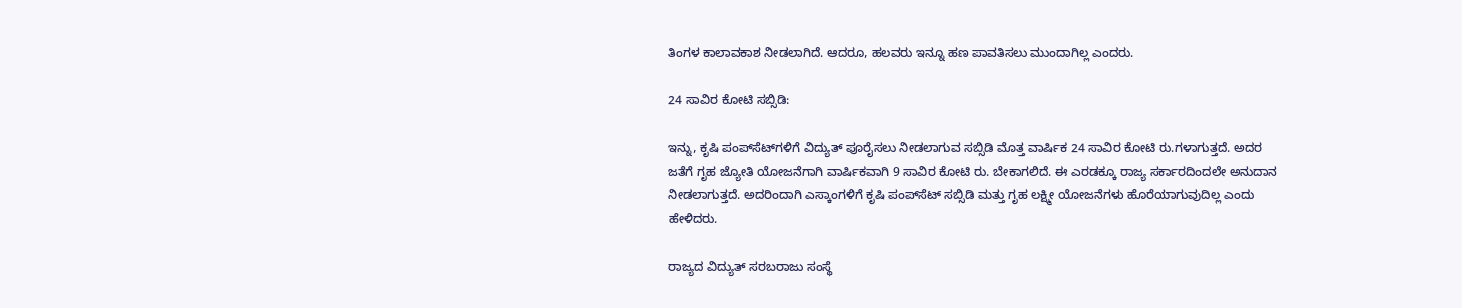ತಿಂಗಳ ಕಾಲಾವಕಾಶ ನೀಡಲಾಗಿದೆ. ಆದರೂ, ಹಲವರು ಇನ್ನೂ ಹಣ ಪಾವತಿಸಲು ಮುಂದಾಗಿಲ್ಲ ಎಂದರು.

24 ಸಾವಿರ ಕೋಟಿ ಸಬ್ಸಿಡಿ:

ಇನ್ನು, ಕೃಷಿ ಪಂಪ್‌ಸೆಟ್‌ಗಳಿಗೆ ವಿದ್ಯುತ್‌ ಪೂರೈಸಲು ನೀಡಲಾಗುವ ಸಬ್ಸಿಡಿ ಮೊತ್ತ ವಾರ್ಷಿಕ 24 ಸಾವಿರ ಕೋಟಿ ರು.ಗಳಾಗುತ್ತದೆ. ಅದರ ಜತೆಗೆ ಗೃಹ ಜ್ಯೋತಿ ಯೋಜನೆಗಾಗಿ ವಾರ್ಷಿಕವಾಗಿ 9 ಸಾವಿರ ಕೋಟಿ ರು. ಬೇಕಾಗಲಿದೆ. ಈ ಎರಡಕ್ಕೂ ರಾಜ್ಯ ಸರ್ಕಾರದಿಂದಲೇ ಅನುದಾನ ನೀಡಲಾಗುತ್ತದೆ. ಅದರಿಂದಾಗಿ ಎಸ್ಕಾಂಗಳಿಗೆ ಕೃಷಿ ಪಂಪ್‌ಸೆಟ್‌ ಸಬ್ಸಿಡಿ ಮತ್ತು ಗೃಹ ಲಕ್ಷ್ಮೀ ಯೋಜನೆಗಳು ಹೊರೆಯಾಗುವುದಿಲ್ಲ ಎಂದು ಹೇಳಿದರು.

ರಾಜ್ಯದ ವಿದ್ಯುತ್‌ ಸರಬರಾಜು ಸಂಸ್ಥೆ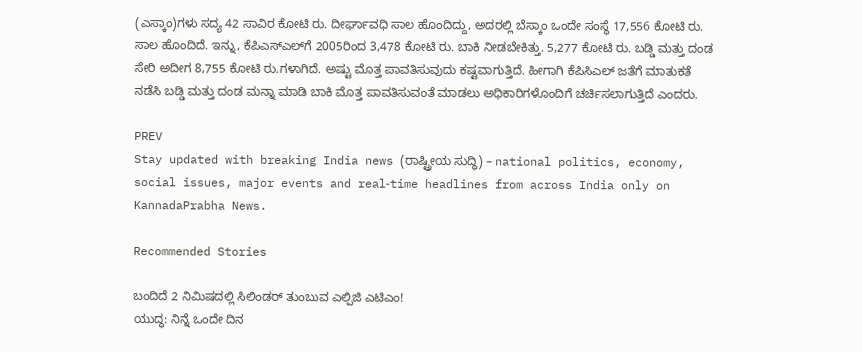(ಎಸ್ಕಾಂ)ಗಳು ಸದ್ಯ 42 ಸಾವಿರ ಕೋಟಿ ರು. ದೀರ್ಘಾವಧಿ ಸಾಲ ಹೊಂದಿದ್ದು, ಅದರಲ್ಲಿ ಬೆಸ್ಕಾಂ ಒಂದೇ ಸಂಸ್ಥೆ 17,556 ಕೋಟಿ ರು. ಸಾಲ ಹೊಂದಿದೆ. ಇನ್ನು, ಕೆಪಿಎಸ್‌ಎಲ್‌ಗೆ 2005ರಿಂದ 3,478 ಕೋಟಿ ರು. ಬಾಕಿ ನೀಡಬೇಕಿತ್ತು. 5,277 ಕೋಟಿ ರು. ಬಡ್ಡಿ ಮತ್ತು ದಂಡ ಸೇರಿ ಅದೀಗ 8,755 ಕೋಟಿ ರು.ಗಳಾಗಿದೆ. ಅಷ್ಟು ಮೊತ್ತ ಪಾವತಿಸುವುದು ಕಷ್ಟವಾಗುತ್ತಿದೆ. ಹೀಗಾಗಿ ಕೆಪಿಸಿಎಲ್‌ ಜತೆಗೆ ಮಾತುಕತೆ ನಡೆಸಿ ಬಡ್ಡಿ ಮತ್ತು ದಂಡ ಮನ್ನಾ ಮಾಡಿ ಬಾಕಿ ಮೊತ್ತ ಪಾವತಿಸುವಂತೆ ಮಾಡಲು ಅಧಿಕಾರಿಗಳೊಂದಿಗೆ ಚರ್ಚಿಸಲಾಗುತ್ತಿದೆ ಎಂದರು.

PREV
Stay updated with breaking India news (ರಾಷ್ಟ್ರೀಯ ಸುದ್ಧಿ) – national politics, economy, social issues, major events and real‑time headlines from across India only on KannadaPrabha News.

Recommended Stories

ಬಂದಿದೆ 2 ನಿಮಿಷದಲ್ಲಿ ಸಿಲಿಂಡರ್‌ ತುಂಬುವ ಎಲ್ಪಿಜಿ ಎಟಿಎಂ!
ಯುದ್ಧ: ನಿನ್ನೆ ಒಂದೇ ದಿನ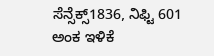ಸೆನ್ಸೆಕ್ಸ್1836, ನಿಫ್ಟಿ 601 ಅಂಕ ಇಳಿಕೆ